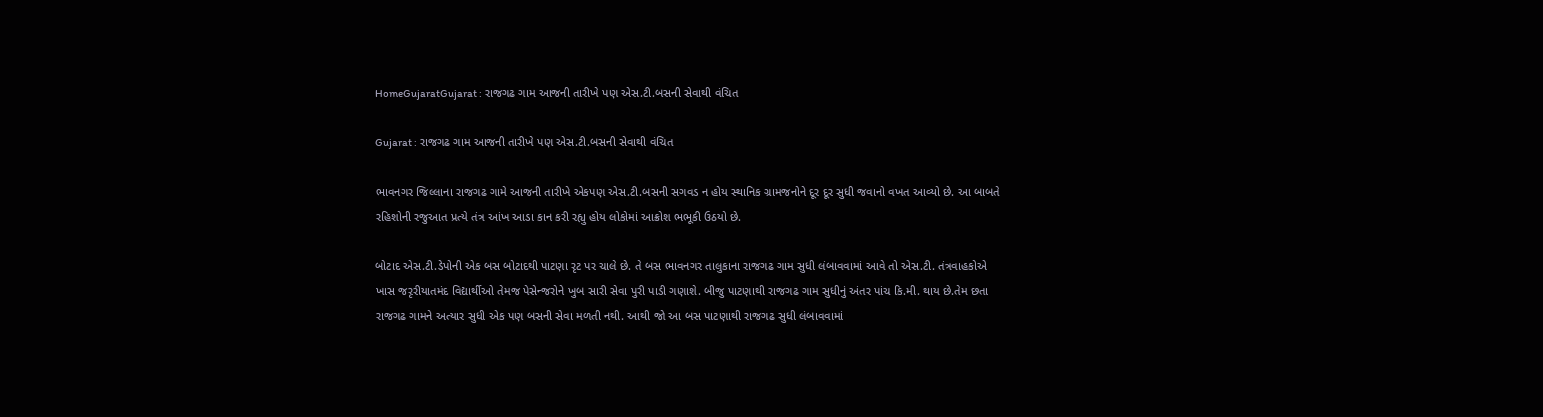HomeGujaratGujarat : રાજગઢ ગામ આજની તારીખે પણ એસ.ટી.બસની સેવાથી વંચિત

Gujarat : રાજગઢ ગામ આજની તારીખે પણ એસ.ટી.બસની સેવાથી વંચિત

ભાવનગર જિલ્લાના રાજગઢ ગામે આજની તારીખે એકપણ એસ.ટી.બસની સગવડ ન હોય સ્થાનિક ગ્રામજનોને દૂર દૂર સુધી જવાનો વખત આવ્યો છે. આ બાબતે રહિશોની રજુઆત પ્રત્યે તંત્ર આંખ આડા કાન કરી રહ્યુ હોય લોકોમાં આક્રોશ ભભૂકી ઉઠયો છે.

બોટાદ એસ.ટી.ડેપોની એક બસ બોટાદથી પાટણા રૃટ પર ચાલે છે. તે બસ ભાવનગર તાલુકાના રાજગઢ ગામ સુધી લંબાવવામાં આવે તો એસ.ટી. તંત્રવાહકોએ ખાસ જરૃરીયાતમંદ વિદ્યાર્થીઓ તેમજ પેસેન્જરોને ખુબ સારી સેવા પુરી પાડી ગણાશે. બીજુ પાટણાથી રાજગઢ ગામ સુધીનું અંતર પાંચ કિ.મી. થાય છે.તેમ છતા રાજગઢ ગામને અત્યાર સુધી એક પણ બસની સેવા મળતી નથી. આથી જો આ બસ પાટણાથી રાજગઢ સુધી લંબાવવામાં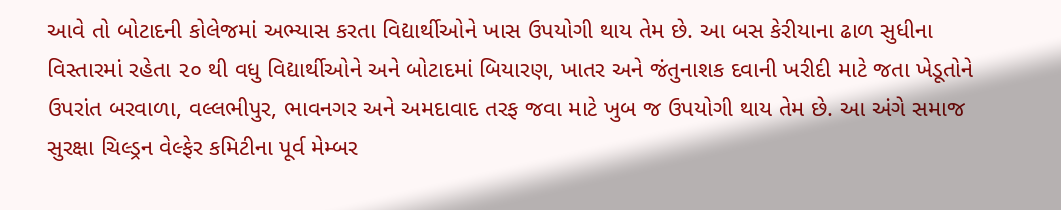આવે તો બોટાદની કોલેજમાં અભ્યાસ કરતા વિદ્યાર્થીઓને ખાસ ઉપયોગી થાય તેમ છે. આ બસ કેરીયાના ઢાળ સુધીના વિસ્તારમાં રહેતા ૨૦ થી વધુ વિદ્યાર્થીઓને અને બોટાદમાં બિયારણ, ખાતર અને જંતુનાશક દવાની ખરીદી માટે જતા ખેડૂતોને ઉપરાંત બરવાળા, વલ્લભીપુર, ભાવનગર અને અમદાવાદ તરફ જવા માટે ખુબ જ ઉપયોગી થાય તેમ છે. આ અંગે સમાજ સુરક્ષા ચિલ્ડ્રન વેલ્ફેર કમિટીના પૂર્વ મેમ્બર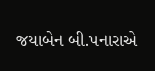જયાબેન બી.પનારાએ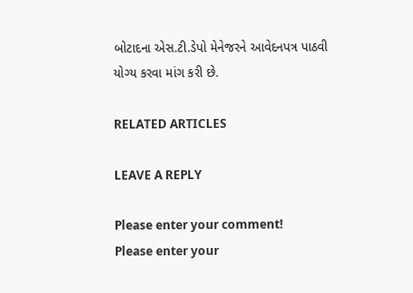બોટાદના એસ.ટી.ડેપો મેનેજરને આવેદનપત્ર પાઠવી યોગ્ય કરવા માંગ કરી છે.

RELATED ARTICLES

LEAVE A REPLY

Please enter your comment!
Please enter your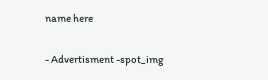name here

- Advertisment -spot_img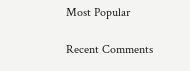Most Popular

Recent Comments